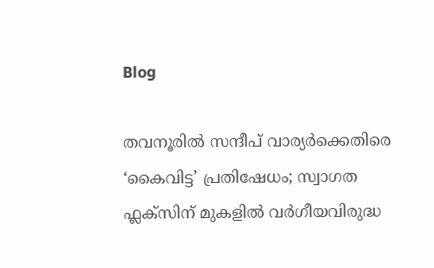Blog

തവനൂരിൽ സന്ദീപ് വാര്യർക്കെതിരെ ‘കൈവിട്ട’ പ്രതിഷേധം; സ്വാഗത ഫ്ലക്സിന് മുകളിൽ വർഗീയവിരുദ്ധ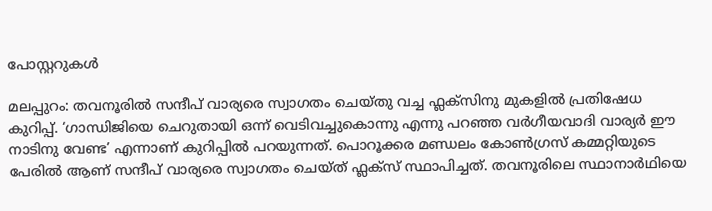പോസ്റ്ററുകൾ

മലപ്പുറം: തവനൂരിൽ സന്ദീപ് വാര്യരെ സ്വാഗതം ചെയ്തു വച്ച ഫ്ലക്സിനു മുകളിൽ പ്രതിഷേധ കുറിപ്പ്. ‘ഗാന്ധിജിയെ ചെറുതായി ഒന്ന് വെടിവച്ചുകൊന്നു എന്നു പറഞ്ഞ വർഗീയവാദി വാര്യർ ഈ നാടിനു വേണ്ട’ എന്നാണ് കുറിപ്പിൽ പറയുന്നത്. പൊറൂക്കര മണ്ഡലം കോൺഗ്രസ് കമ്മറ്റിയുടെ പേരിൽ ആണ് സന്ദീപ് വാര്യരെ സ്വാഗതം ചെയ്ത് ഫ്ലക്സ് സ്ഥാപിച്ചത്. തവനൂരിലെ സ്ഥാനാർഥിയെ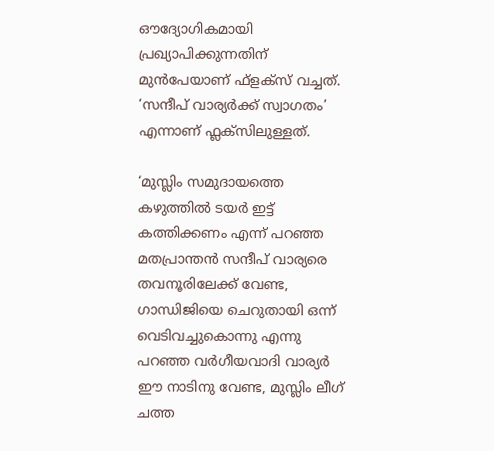ഔദ്യോഗികമായി പ്രഖ്യാപിക്കുന്നതിന് മുൻപേയാണ് ഫ്ളക്സ് വച്ചത്. ‘സന്ദീപ് വാര്യർക്ക് സ്വാഗതം’ എന്നാണ് ഫ്ലക്സിലുള്ളത്.

‘മുസ്ലിം സമുദായത്തെ കഴുത്തിൽ ടയർ ഇട്ട് കത്തിക്കണം എന്ന് പറഞ്ഞ മതപ്രാന്തൻ സന്ദീപ് വാര്യരെ തവനൂരിലേക്ക് വേണ്ട, ഗാന്ധിജിയെ ചെറുതായി ഒന്ന് വെടിവച്ചുകൊന്നു എന്നു പറഞ്ഞ വർഗീയവാദി വാര്യർ ഈ നാടിനു വേണ്ട, മുസ്ലിം ലീഗ് ചത്ത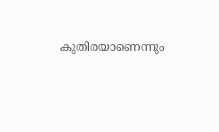കുതിരയാണെന്നും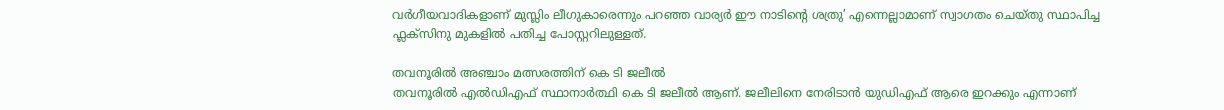വർഗീയവാദികളാണ് മുസ്ലിം ലീഗുകാരെന്നും പറഞ്ഞ വാര്യർ ഈ നാടിന്‍റെ ശത്രു’ എന്നെല്ലാമാണ് സ്വാഗതം ചെയ്തു സ്ഥാപിച്ച ഫ്ലക്സിനു മുകളിൽ പതിച്ച പോസ്റ്ററിലുള്ളത്.

തവനൂരിൽ അഞ്ചാം മത്സരത്തിന് കെ ടി ജലീൽ
തവനൂരിൽ എൽഡിഎഫ് സ്ഥാനാർത്ഥി കെ ടി ജലീൽ ആണ്. ജലീലിനെ നേരിടാൻ യുഡിഎഫ് ആരെ ഇറക്കും എന്നാണ്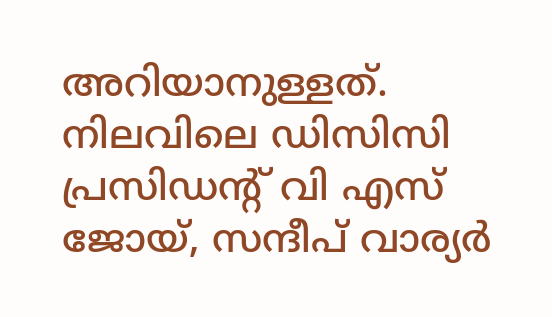അറിയാനുള്ളത്. നിലവിലെ ഡിസിസി പ്രസിഡന്‍റ് വി എസ് ജോയ്, സന്ദീപ് വാര്യർ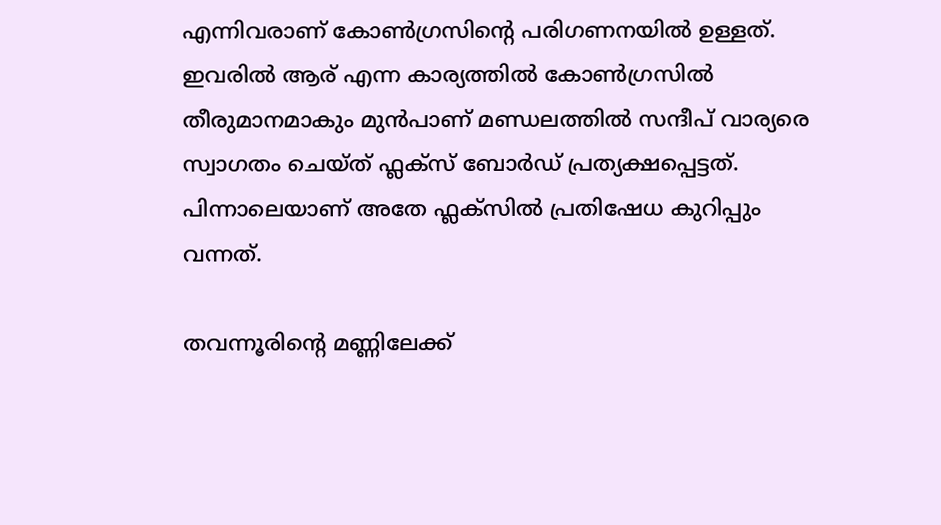എന്നിവരാണ് കോണ്‍ഗ്രസിന്‍റെ പരിഗണനയിൽ ഉള്ളത്. ഇവരിൽ ആര് എന്ന കാര്യത്തിൽ കോണ്‍ഗ്രസിൽ തീരുമാനമാകും മുൻപാണ് മണ്ഡലത്തിൽ സന്ദീപ് വാര്യരെ സ്വാഗതം ചെയ്ത് ഫ്ലക്സ് ബോർഡ് പ്രത്യക്ഷപ്പെട്ടത്. പിന്നാലെയാണ് അതേ ഫ്ലക്സിൽ പ്രതിഷേധ കുറിപ്പും വന്നത്.

തവന്നൂരിന്‍റെ മണ്ണിലേക്ക്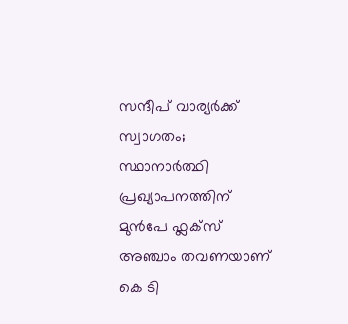സന്ദീപ് വാര്യർക്ക് സ്വാഗതം; സ്ഥാനാർത്ഥി പ്രഖ്യാപനത്തിന് മുൻപേ ഫ്ലക്സ്
അഞ്ചാം തവണയാണ് കെ ടി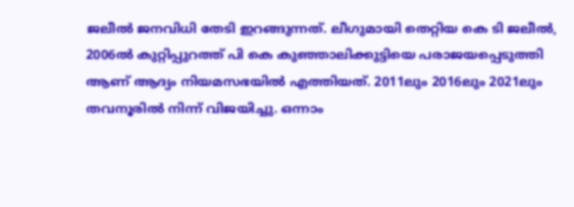ജലീൽ ജനവിധി തേടി ഇറങ്ങുന്നത്. ലീഗുമായി തെറ്റിയ കെ ടി ജലീൽ, 2006ൽ കുറ്റിപ്പുറത്ത് പി കെ കുഞ്ഞാലിക്കുട്ടിയെ പരാജയപ്പെടുത്തി ആണ് ആദ്യം നിയമസഭയിൽ എത്തിയത്. 2011ലും 2016ലും 2021ലും തവനൂരിൽ നിന്ന് വിജയിച്ചു. ഒന്നാം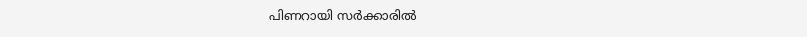പിണറായി സർക്കാരിൽ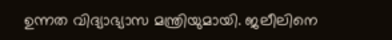ഉന്നത വിദ്യാഭ്യാസ മന്ത്രിയുമായി. ജലീലിനെ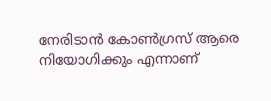നേരിടാൻ കോണ്‍ഗ്രസ് ആരെ നിയോഗിക്കും എന്നാണ്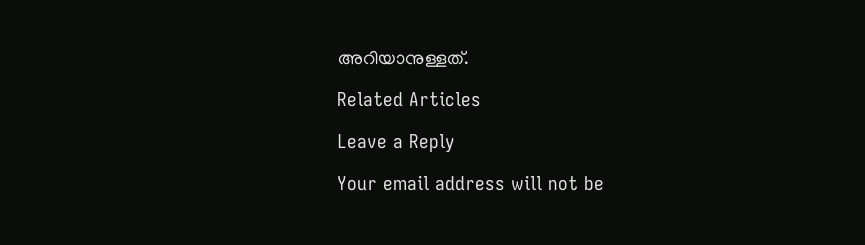അറിയാനുള്ളത്.

Related Articles

Leave a Reply

Your email address will not be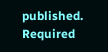published. Required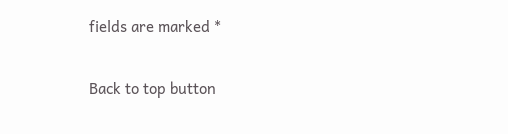fields are marked *

Back to top button